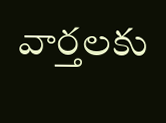వార్తలకు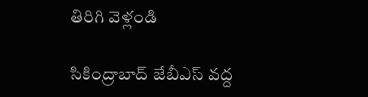తిరిగి వెళ్లండి

సికింద్రాబాద్ జేబీఎస్ వద్ద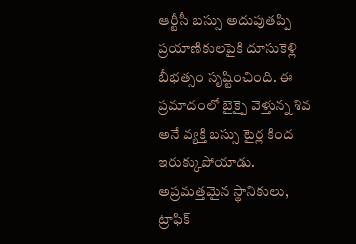ఆర్టీసీ బస్సు అదుపుతప్పి ప్రయాణికులపైకి దూసుకెళ్లి బీభత్సం సృష్టించింది. ఈ ప్రమాదంలో బైక్పై వెళ్తున్న శివ అనే వ్యక్తి బస్సు టైర్ల కింద ఇరుక్కుపోయాడు.
అప్రమత్తమైన స్థానికులు, ట్రాఫిక్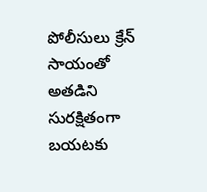పోలీసులు క్రేన్ సాయంతో అతడిని సురక్షితంగా బయటకు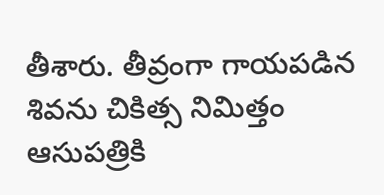తీశారు. తీవ్రంగా గాయపడిన శివను చికిత్స నిమిత్తం ఆసుపత్రికి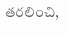తరలించి,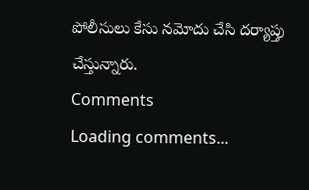పోలీసులు కేసు నమోదు చేసి దర్యాప్తు చేస్తున్నారు.
Comments
Loading comments...